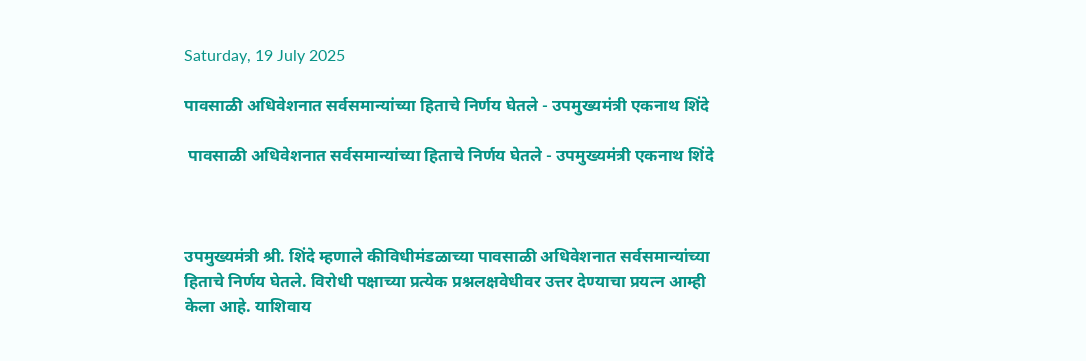Saturday, 19 July 2025

पावसाळी अधिवेशनात सर्वसमान्यांच्या हिताचे निर्णय घेतले - उपमुख्यमंत्री एकनाथ शिंदे

 पावसाळी अधिवेशनात सर्वसमान्यांच्या हिताचे निर्णय घेतले - उपमुख्यमंत्री एकनाथ शिंदे



उपमुख्यमंत्री श्री. शिंदे म्हणाले कीविधीमंडळाच्या पावसाळी अधिवेशनात सर्वसमान्यांच्या हिताचे निर्णय घेतले. विरोधी पक्षाच्या प्रत्येक प्रश्नलक्षवेधीवर उत्तर देण्याचा प्रयत्न आम्ही केला आहे. याशिवाय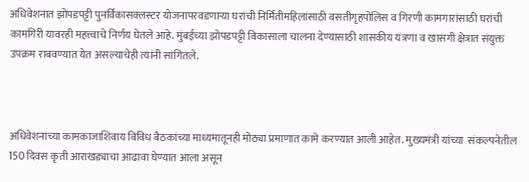अधिवेशनात झोपडपट्टी पुनर्विकासक्लस्टर योजनापरवडणाऱ्या घरांची निर्मितीमहिलांसाठी वसतीगृहपोलिस व गिरणी कामगारांसाठी घरांची कामगिरी यावरही महत्त्वाचे निर्णय घेतले आहे. मुंबईच्या झोपडपट्टी विकासाला चालना देण्यासाठी शासकीय यंत्रणा व खासगी क्षेत्रात संयुक्त उपक्रम राबवण्यात येत असल्याचेही त्यांनी सांगितले.



अधिवेशनाच्या कामकाजाशिवाय विविध बैठकांच्या माध्यमातूनही मोठ्या प्रमाणात कामे करण्यात आली आहेत. मुख्यमंत्री यांच्या  संकल्पनेतील 150 दिवस कृती आराखड्याचा आढावा घेण्यात आला असून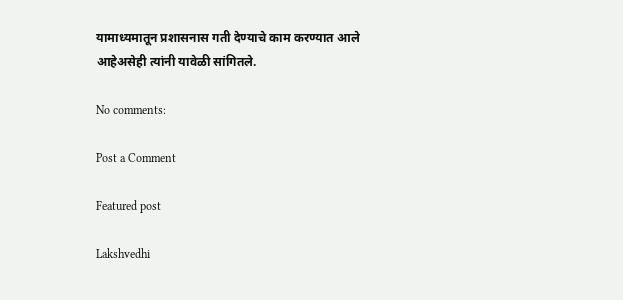यामाध्यमातून प्रशासनास गती देण्याचे काम करण्यात आले आहेअसेही त्यांनी यावेळी सांगितले.

No comments:

Post a Comment

Featured post

Lakshvedhi